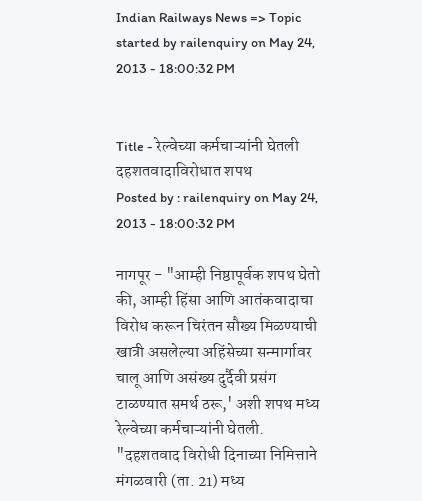Indian Railways News => Topic started by railenquiry on May 24, 2013 - 18:00:32 PM


Title - रेल्वेच्या कर्मचाऱ्यांनी घेतली दहशतवादाविरोधात शपथ
Posted by : railenquiry on May 24, 2013 - 18:00:32 PM

नागपूर - "आम्ही निष्ठापूर्वक शपथ घेतो की, आम्ही हिंसा आणि आतंकवादाचा विरोध करून चिरंतन सौख्य मिळण्याची खात्री असलेल्या अहिंसेच्या सन्मार्गावर चालू आणि असंख्य दुर्दैवी प्रसंग टाळण्यात समर्थ ठरू,' अशी शपथ मध्य रेल्वेच्या कर्मचाऱ्यांनी घेतली. "दहशतवाद विरोधी दिनाच्या निमित्ताने मंगळवारी (ता. 21) मध्य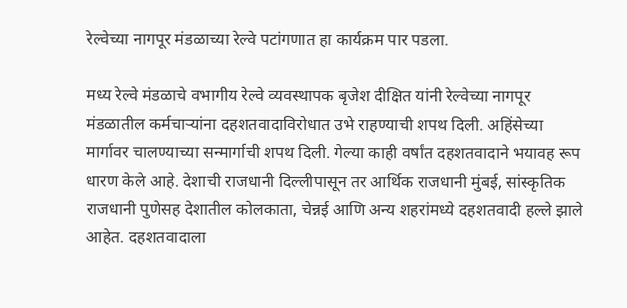रेल्वेच्या नागपूर मंडळाच्या रेल्वे पटांगणात हा कार्यक्रम पार पडला.

मध्य रेल्वे मंडळाचे वभागीय रेल्वे व्यवस्थापक बृजेश दीक्षित यांनी रेल्वेच्या नागपूर मंडळातील कर्मचाऱ्यांना दहशतवादाविरोधात उभे राहण्याची शपथ दिली. अहिंसेच्या मार्गावर चालण्याच्या सन्मार्गाची शपथ दिली. गेल्या काही वर्षांत दहशतवादाने भयावह रूप धारण केले आहे. देशाची राजधानी दिल्लीपासून तर आर्थिक राजधानी मुंबई, सांस्कृतिक राजधानी पुणेसह देशातील कोलकाता, चेन्नई आणि अन्य शहरांमध्ये दहशतवादी हल्ले झाले आहेत. दहशतवादाला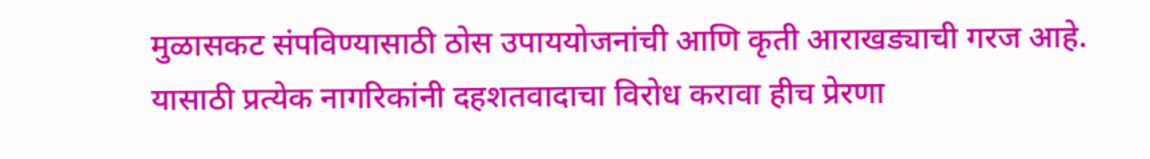मुळासकट संपविण्यासाठी ठोस उपाययोजनांची आणि कृती आराखड्याची गरज आहे. यासाठी प्रत्येक नागरिकांनी दहशतवादाचा विरोध करावा हीच प्रेरणा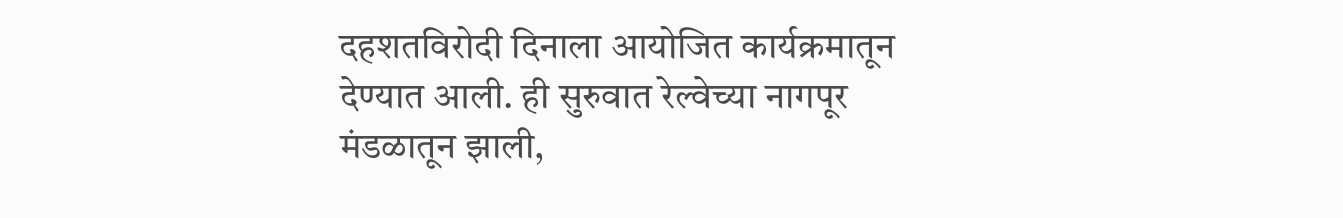दहशतविरोदी दिनाला आयोजित कार्यक्रमातून देण्यात आली. ही सुरुवात रेल्वेच्या नागपूर मंडळातून झाली,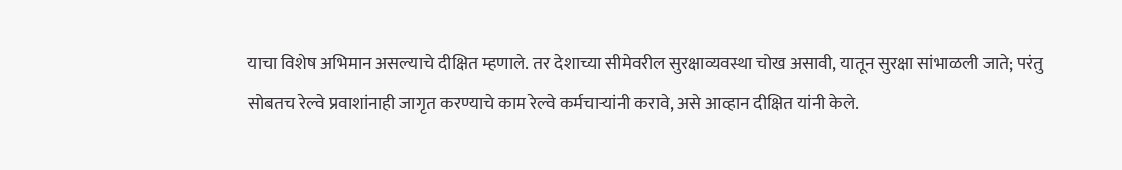याचा विशेष अभिमान असल्याचे दीक्षित म्हणाले. तर देशाच्या सीमेवरील सुरक्षाव्यवस्था चोख असावी, यातून सुरक्षा सांभाळली जाते; परंतु सोबतच रेल्वे प्रवाशांनाही जागृत करण्याचे काम रेल्वे कर्मचाऱ्यांनी करावे, असे आव्हान दीक्षित यांनी केले.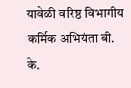यावेळी वरिष्ठ विभागीय कर्मिक अभियंता बी. के.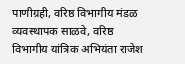पाणीग्रही, वरिष्ठ विभागीय मंडळ व्यवस्थापक साळवे, वरिष्ठ विभागीय यांत्रिक अभियंता राजेश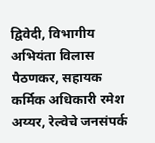द्विवेदी, विभागीय अभियंता विलास पैठणकर, सहायक कर्मिक अधिकारी रमेश अय्यर, रेल्वेचे जनसंपर्क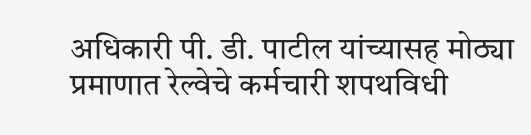अधिकारी पी. डी. पाटील यांच्यासह मोठ्या प्रमाणात रेल्वेचे कर्मचारी शपथविधी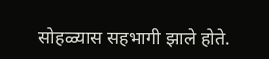सोहळ्यास सहभागी झाले होते.